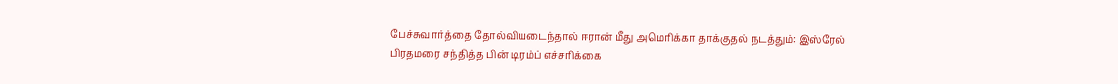பேச்சுவார்த்தை தோல்வியடைந்தால் ஈரான் மீது அமெரிக்கா தாக்குதல் நடத்தும்: இஸ்ரேல் பிரதமரை சந்தித்த பின் டிரம்ப் எச்சரிக்கை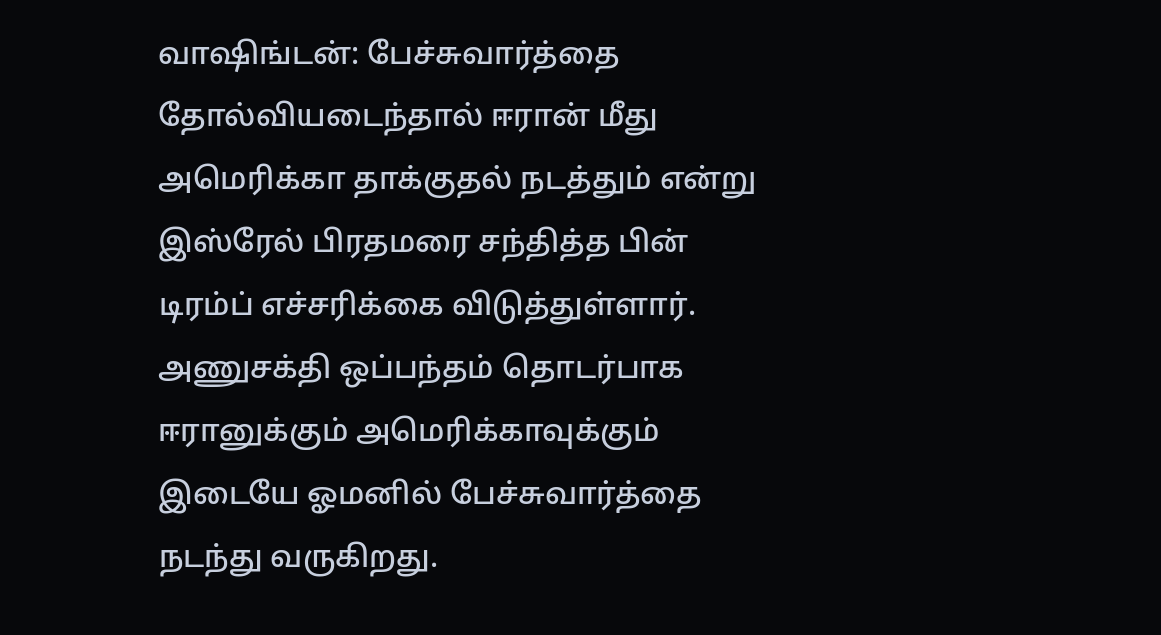வாஷிங்டன்: பேச்சுவார்த்தை தோல்வியடைந்தால் ஈரான் மீது அமெரிக்கா தாக்குதல் நடத்தும் என்று இஸ்ரேல் பிரதமரை சந்தித்த பின் டிரம்ப் எச்சரிக்கை விடுத்துள்ளார். அணுசக்தி ஒப்பந்தம் தொடர்பாக ஈரானுக்கும் அமெரிக்காவுக்கும் இடையே ஓமனில் பேச்சுவார்த்தை நடந்து வருகிறது.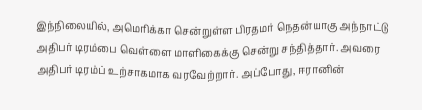இந்நிலையில், அமெரிக்கா சென்றுள்ள பிரதமர் நெதன்யாகு அந்நாட்டு அதிபர் டிரம்பை வெள்ளை மாளிகைக்கு சென்று சந்தித்தார். அவரை அதிபர் டிரம்ப் உற்சாகமாக வரவேற்றார். அப்போது, ஈரானின்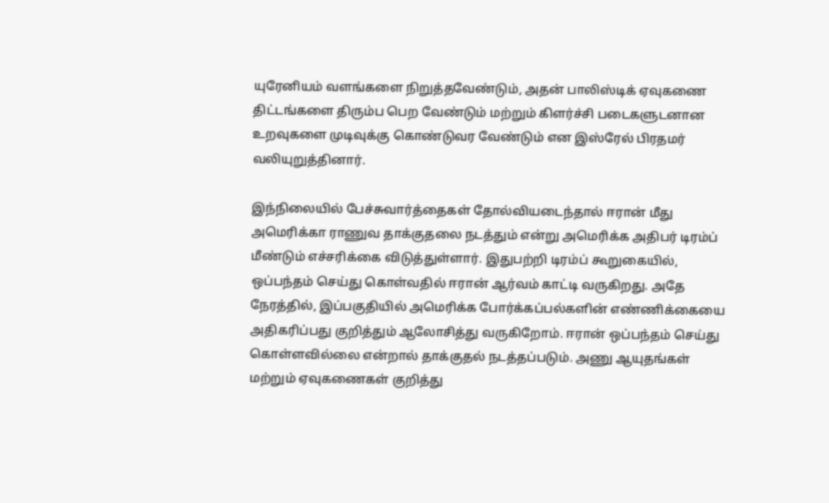யுரேனியம் வளங்களை நிறுத்தவேண்டும், அதன் பாலிஸ்டிக் ஏவுகணை திட்டங்களை திரும்ப பெற வேண்டும் மற்றும் கிளர்ச்சி படைகளுடனான உறவுகளை முடிவுக்கு கொண்டுவர வேண்டும் என இஸ்ரேல் பிரதமர் வலியுறுத்தினார்.

இந்நிலையில் பேச்சுவார்த்தைகள் தோல்வியடைந்தால் ஈரான் மீது அமெரிக்கா ராணுவ தாக்குதலை நடத்தும் என்று அமெரிக்க அதிபர் டிரம்ப் மீண்டும் எச்சரிக்கை விடுத்துள்ளார். இதுபற்றி டிரம்ப் கூறுகையில், ஒப்பந்தம் செய்து கொள்வதில் ஈரான் ஆர்வம் காட்டி வருகிறது. அதே நேரத்தில், இப்பகுதியில் அமெரிக்க போர்க்கப்பல்களின் எண்ணிக்கையை அதிகரிப்பது குறித்தும் ஆலோசித்து வருகிறோம். ஈரான் ஒப்பந்தம் செய்து கொள்ளவில்லை என்றால் தாக்குதல் நடத்தப்படும். அணு ஆயுதங்கள் மற்றும் ஏவுகணைகள் குறித்து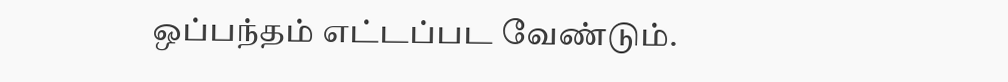ஒப்பந்தம் எட்டப்பட வேண்டும்.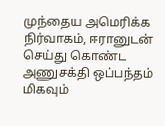முந்தைய அமெரிக்க நிர்வாகம், ஈரானுடன் செய்து கொண்ட அணுசக்தி ஒப்பந்தம் மிகவும்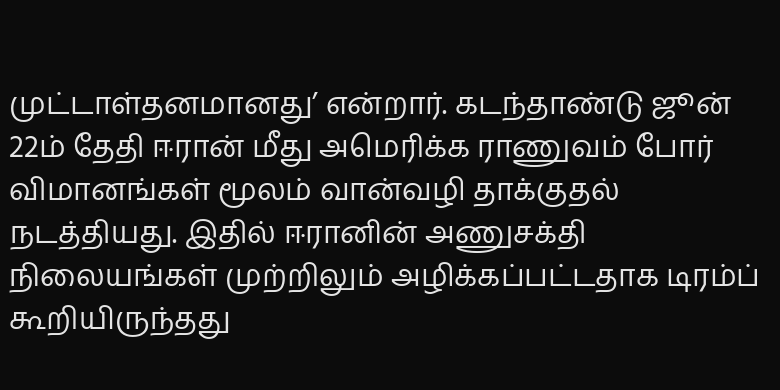முட்டாள்தனமானது’ என்றார். கடந்தாண்டு ஜூன் 22ம் தேதி ஈரான் மீது அமெரிக்க ராணுவம் போர் விமானங்கள் மூலம் வான்வழி தாக்குதல் நடத்தியது. இதில் ஈரானின் அணுசக்தி நிலையங்கள் முற்றிலும் அழிக்கப்பட்டதாக டிரம்ப் கூறியிருந்தது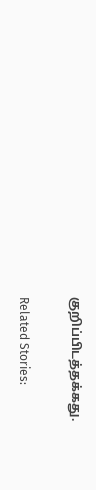குறிப்பிடத்தக்கது.

Related Stories: